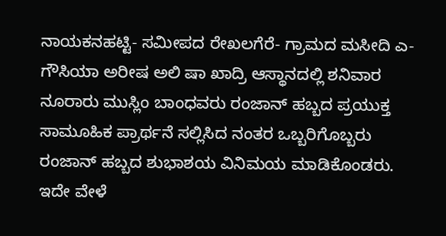ನಾಯಕನಹಟ್ಟಿ- ಸಮೀಪದ ರೇಖಲಗೆರೆ- ಗ್ರಾಮದ ಮಸೀದಿ ಎ- ಗೌಸಿಯಾ ಅರೀಷ ಅಲಿ ಷಾ ಖಾದ್ರಿ ಆಸ್ಥಾನದಲ್ಲಿ ಶನಿವಾರ ನೂರಾರು ಮುಸ್ಲಿಂ ಬಾಂಧವರು ರಂಜಾನ್ ಹಬ್ಬದ ಪ್ರಯುಕ್ತ ಸಾಮೂಹಿಕ ಪ್ರಾರ್ಥನೆ ಸಲ್ಲಿಸಿದ ನಂತರ ಒಬ್ಬರಿಗೊಬ್ಬರು ರಂಜಾನ್ ಹಬ್ಬದ ಶುಭಾಶಯ ವಿನಿಮಯ ಮಾಡಿಕೊಂಡರು.
ಇದೇ ವೇಳೆ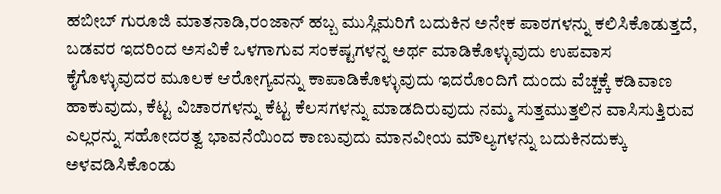ಹಬೀಬ್ ಗುರೂಜಿ ಮಾತನಾಡಿ,ರಂಜಾನ್ ಹಬ್ಬ ಮುಸ್ಲಿಮರಿಗೆ ಬದುಕಿನ ಅನೇಕ ಪಾಠಗಳನ್ನು ಕಲಿಸಿಕೊಡುತ್ತದೆ, ಬಡವರ ಇದರಿಂದ ಅಸವಿಕೆ ಒಳಗಾಗುವ ಸಂಕಷ್ಟಗಳನ್ನ ಅರ್ಥ ಮಾಡಿಕೊಳ್ಳುವುದು ಉಪವಾಸ ಕೈಗೊಳ್ಳುವುದರ ಮೂಲಕ ಆರೋಗ್ಯವನ್ನು ಕಾಪಾಡಿಕೊಳ್ಳುವುದು ಇದರೊಂದಿಗೆ ದುಂದು ವೆಚ್ಚಕ್ಕೆ ಕಡಿವಾಣ ಹಾಕುವುದು, ಕೆಟ್ಟ ವಿಚಾರಗಳನ್ನು ಕೆಟ್ಟ ಕೆಲಸಗಳನ್ನು ಮಾಡದಿರುವುದು ನಮ್ಮ ಸುತ್ತಮುತ್ತಲಿನ ವಾಸಿಸುತ್ತಿರುವ ಎಲ್ಲರನ್ನು ಸಹೋದರತ್ವ ಭಾವನೆಯಿಂದ ಕಾಣುವುದು ಮಾನವೀಯ ಮೌಲ್ಯಗಳನ್ನು ಬದುಕಿನದುಕ್ಕು ಅಳವಡಿಸಿಕೊಂಡು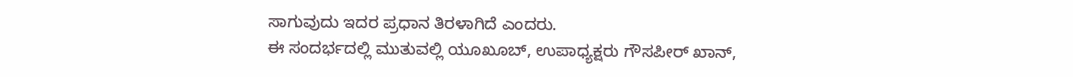ಸಾಗುವುದು ಇದರ ಪ್ರಧಾನ ತಿರಳಾಗಿದೆ ಎಂದರು.
ಈ ಸಂದರ್ಭದಲ್ಲಿ ಮುತುವಲ್ಲಿ ಯೂಖೂಬ್, ಉಪಾಧ್ಯಕ್ಷರು ಗೌಸಪೀರ್ ಖಾನ್,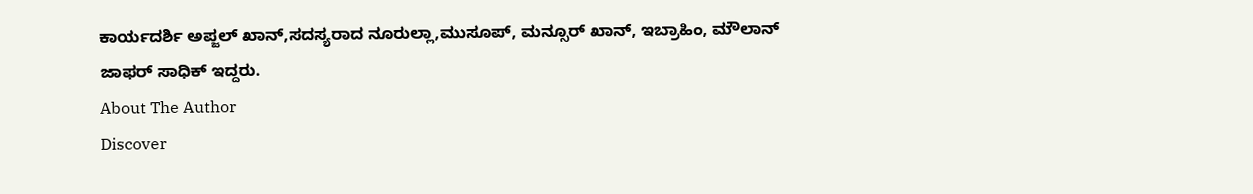ಕಾರ್ಯದರ್ಶಿ ಅಪ್ಜಲ್ ಖಾನ್,ಸದಸ್ಯರಾದ ನೂರುಲ್ಲಾ,ಮುಸೂಪ್, ಮನ್ಸೂರ್ ಖಾನ್, ಇಬ್ರಾಹಿಂ, ಮೌಲಾನ್ ಜಾಫರ್ ಸಾಧಿಕ್ ಇದ್ದರು.
About The Author
Discover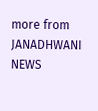more from JANADHWANI NEWS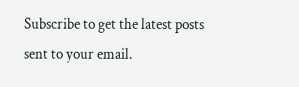Subscribe to get the latest posts sent to your email.